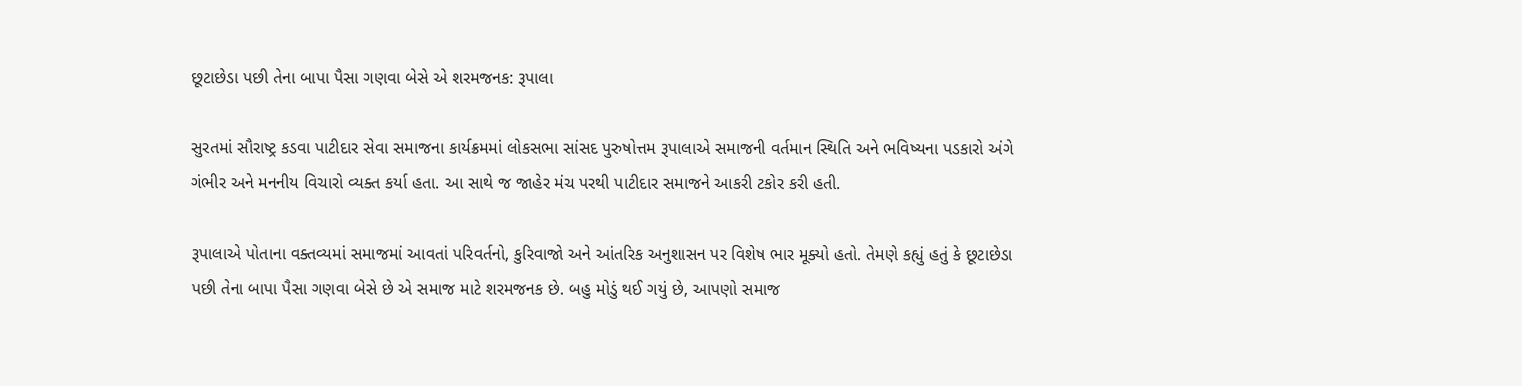છૂટાછેડા પછી તેના બાપા પૈસા ગણવા બેસે એ શરમજનક: રૂપાલા

સુરતમાં સૌરાષ્ટ્ર કડવા પાટીદાર સેવા સમાજના કાર્યક્રમમાં લોકસભા સાંસદ પુરુષોત્તમ રૂપાલાએ સમાજની વર્તમાન સ્થિતિ અને ભવિષ્યના પડકારો અંગે ગંભીર અને મનનીય વિચારો વ્યક્ત કર્યા હતા. આ સાથે જ જાહેર મંચ પરથી પાટીદાર સમાજને આકરી ટકોર કરી હતી.

રૂપાલાએ પોતાના વક્તવ્યમાં સમાજમાં આવતાં પરિવર્તનો, કુરિવાજો અને આંતરિક અનુશાસન પર વિશેષ ભાર મૂક્યો હતો. તેમણે કહ્યું હતું કે છૂટાછેડા પછી તેના બાપા પૈસા ગણવા બેસે છે એ સમાજ માટે શરમજનક છે. બહુ મોડું થઈ ગયું છે, આપણો સમાજ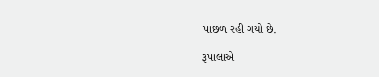પાછળ રહી ગયો છે.

રૂપાલાએ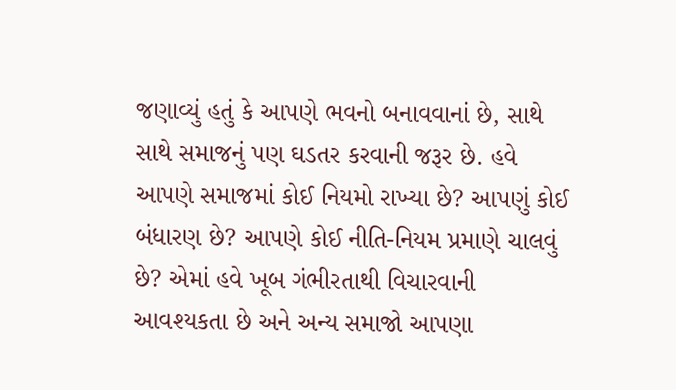જણાવ્યું હતું કે આપણે ભવનો બનાવવાનાં છે, સાથે સાથે સમાજનું પણ ઘડતર કરવાની જરૂર છે. હવે આપણે સમાજમાં કોઈ નિયમો રાખ્યા છે? આપણું કોઈ બંધારણ છે? આપણે કોઈ નીતિ-નિયમ પ્રમાણે ચાલવું છે? એમાં હવે ખૂબ ગંભીરતાથી વિચારવાની આવશ્યકતા છે અને અન્ય સમાજો આપણા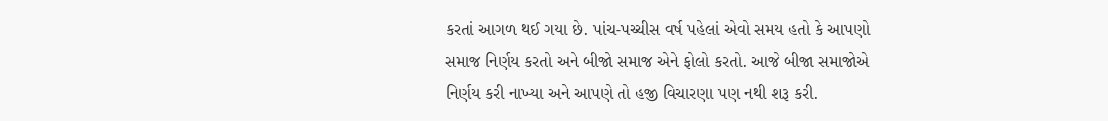કરતાં આગળ થઈ ગયા છે. પાંચ-પચ્ચીસ વર્ષ પહેલાં એવો સમય હતો કે આપણો સમાજ નિર્ણય કરતો અને બીજો સમાજ એને ફોલો કરતો. આજે બીજા સમાજોએ નિર્ણય કરી નાખ્યા અને આપણે તો હજી વિચારણા પણ નથી શરૂ કરી.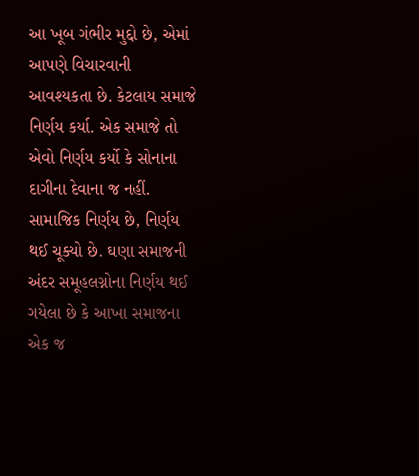આ ખૂબ ગંભીર મુદ્દો છે, એમાં આપણે વિચારવાની આવશ્યકતા છે. કેટલાય સમાજે નિર્ણય કર્યા. એક સમાજે તો એવો નિર્ણય કર્યો કે સોનાના દાગીના દેવાના જ નહીં. સામાજિક નિર્ણય છે, નિર્ણય થઈ ચૂક્યો છે. ઘણા સમાજની અંદર સમૂહલગ્નોના નિર્ણય થઈ ગયેલા છે કે આખા સમાજના એક જ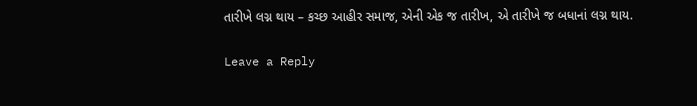તારીખે લગ્ન થાય – કચ્છ આહીર સમાજ, એની એક જ તારીખ, એ તારીખે જ બધાનાં લગ્ન થાય.

Leave a Reply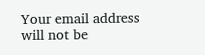Your email address will not be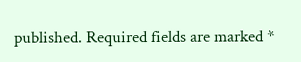published. Required fields are marked *